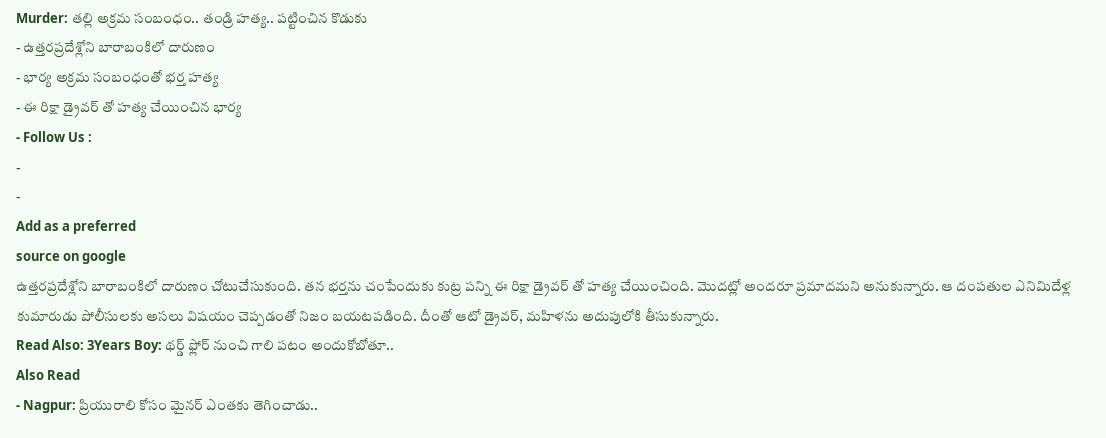Murder: తల్లి అక్రమ సంబంధం.. తండ్రి హత్య.. పట్టించిన కొడుకు
- ఉత్తరప్రదేశ్లోని బారాబంకిలో దారుణం
- భార్య అక్రమ సంబంధంతో భర్త హత్య
- ఈ రిక్షా డ్రైవర్ తో హత్య చేయించిన భార్య
- Follow Us :
-
-
Add as a preferred
source on google
ఉత్తరప్రదేశ్లోని బారాబంకిలో దారుణం చోటుచేసుకుంది. తన భర్తను చంపేందుకు కుట్ర పన్ని ఈ రిక్షా డ్రైవర్ తో హత్య చేయించింది. మొదట్లో అందరూ ప్రమాదమని అనుకున్నారు. ఆ దంపతుల ఎనిమిదేళ్ల కుమారుడు పోలీసులకు అసలు విషయం చెప్పడంతో నిజం బయటపడింది. దీంతో ఆటో డ్రైవర్, మహిళను అదుపులోకి తీసుకున్నారు.
Read Also: 3Years Boy: థర్డ్ ఫ్లోర్ నుంచి గాలి పటం అందుకోబోతూ..
Also Read
- Nagpur: ప్రియురాలి కోసం మైనర్ ఎంతకు తెగించాడు..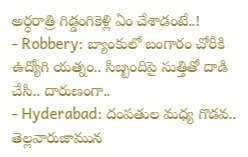అర్ధరాత్రి గిడ్డంగికెళ్లి ఏం చేశాడంటే..!
- Robbery: బ్యాంకులో బంగారం చోరీకి ఉద్యోగి యత్నం.. సిబ్బందిపై సుత్తితో దాడి చేసి.. దారుణంగా..
- Hyderabad: దంపతుల మధ్య గొడవ.. తెల్లవారుజామున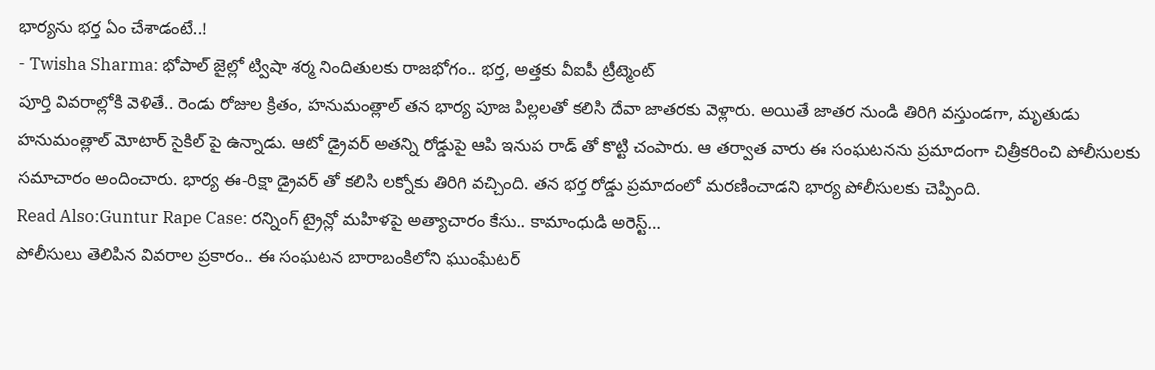భార్యను భర్త ఏం చేశాడంటే..!
- Twisha Sharma: భోపాల్ జైల్లో ట్విషా శర్మ నిందితులకు రాజభోగం.. భర్త, అత్తకు వీఐపీ ట్రీట్మెంట్
పూర్తి వివరాల్లోకి వెళితే.. రెండు రోజుల క్రితం, హనుమంత్లాల్ తన భార్య పూజ పిల్లలతో కలిసి దేవా జాతరకు వెళ్లారు. అయితే జాతర నుండి తిరిగి వస్తుండగా, మృతుడు హనుమంత్లాల్ మోటార్ సైకిల్ పై ఉన్నాడు. ఆటో డ్రైవర్ అతన్ని రోడ్డుపై ఆపి ఇనుప రాడ్ తో కొట్టి చంపారు. ఆ తర్వాత వారు ఈ సంఘటనను ప్రమాదంగా చిత్రీకరించి పోలీసులకు సమాచారం అందించారు. భార్య ఈ-రిక్షా డ్రైవర్ తో కలిసి లక్నోకు తిరిగి వచ్చింది. తన భర్త రోడ్డు ప్రమాదంలో మరణించాడని భార్య పోలీసులకు చెప్పింది.
Read Also:Guntur Rape Case: రన్నింగ్ ట్రైన్లో మహిళపై అత్యాచారం కేసు.. కామాంధుడి అరెస్ట్…
పోలీసులు తెలిపిన వివరాల ప్రకారం.. ఈ సంఘటన బారాబంకిలోని ఘుంఘేటర్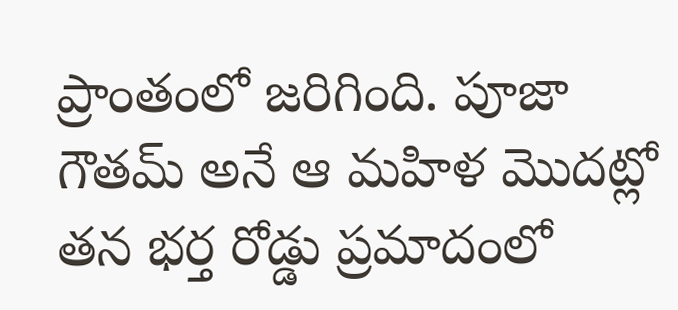ప్రాంతంలో జరిగింది. పూజా గౌతమ్ అనే ఆ మహిళ మొదట్లో తన భర్త రోడ్డు ప్రమాదంలో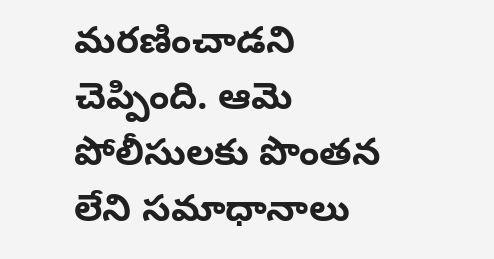మరణించాడని చెప్పింది. ఆమె పోలీసులకు పొంతన లేని సమాధానాలు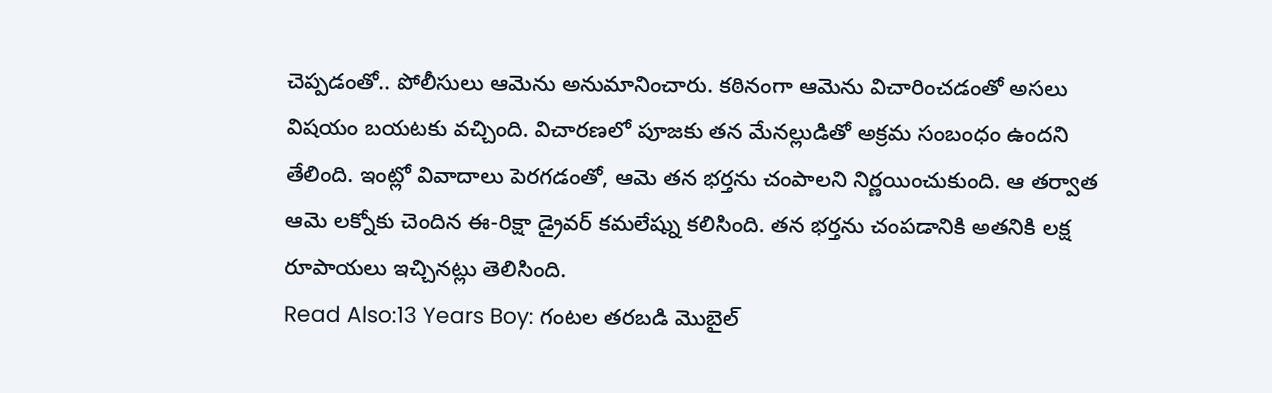చెప్పడంతో.. పోలీసులు ఆమెను అనుమానించారు. కఠినంగా ఆమెను విచారించడంతో అసలు విషయం బయటకు వచ్చింది. విచారణలో పూజకు తన మేనల్లుడితో అక్రమ సంబంధం ఉందని తేలింది. ఇంట్లో వివాదాలు పెరగడంతో, ఆమె తన భర్తను చంపాలని నిర్ణయించుకుంది. ఆ తర్వాత ఆమె లక్నోకు చెందిన ఈ-రిక్షా డ్రైవర్ కమలేష్ను కలిసింది. తన భర్తను చంపడానికి అతనికి లక్ష రూపాయలు ఇచ్చినట్లు తెలిసింది.
Read Also:13 Years Boy: గంటల తరబడి మొబైల్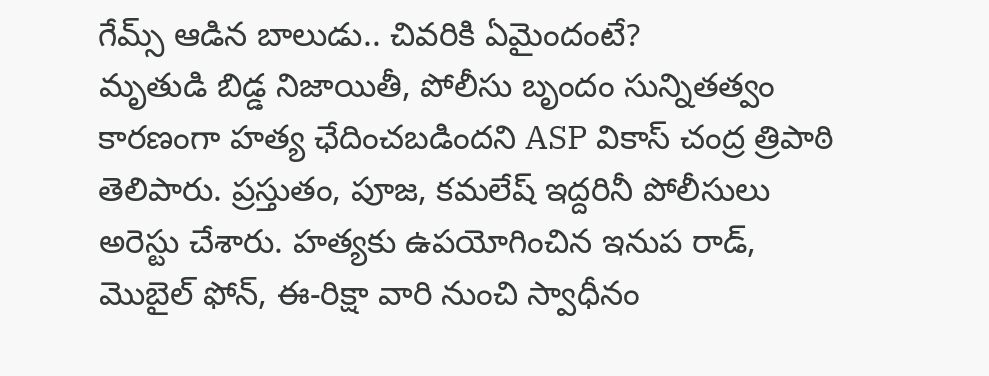గేమ్స్ ఆడిన బాలుడు.. చివరికి ఏమైందంటే?
మృతుడి బిడ్డ నిజాయితీ, పోలీసు బృందం సున్నితత్వం కారణంగా హత్య ఛేదించబడిందని ASP వికాస్ చంద్ర త్రిపాఠి తెలిపారు. ప్రస్తుతం, పూజ, కమలేష్ ఇద్దరినీ పోలీసులు అరెస్టు చేశారు. హత్యకు ఉపయోగించిన ఇనుప రాడ్, మొబైల్ ఫోన్, ఈ-రిక్షా వారి నుంచి స్వాధీనం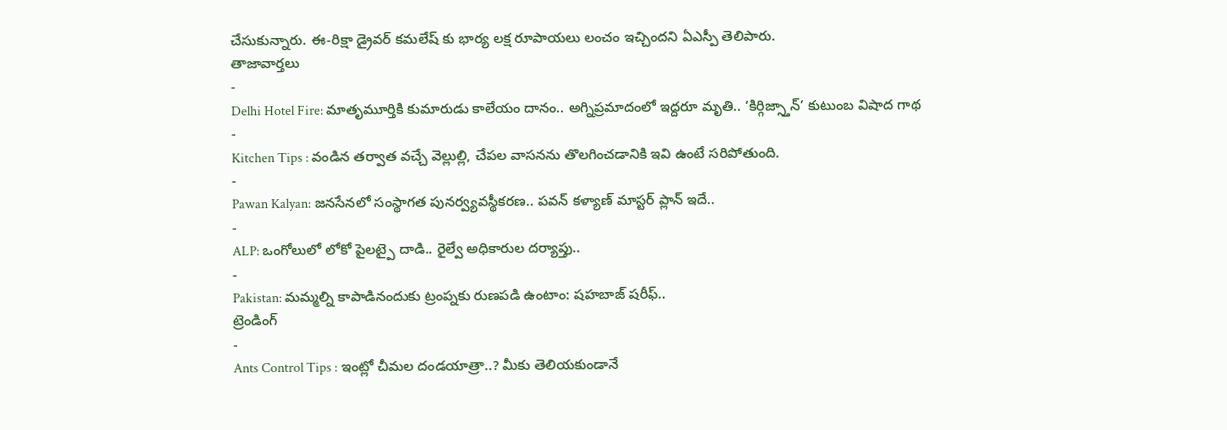చేసుకున్నారు. ఈ-రిక్షా డ్రైవర్ కమలేష్ కు భార్య లక్ష రూపాయలు లంచం ఇచ్చిందని ఏఎస్పీ తెలిపారు.
తాజావార్తలు
-
Delhi Hotel Fire: మాతృమూర్తికి కుమారుడు కాలేయం దానం.. అగ్నిప్రమాదంలో ఇద్దరూ మృతి.. ‘కిర్గిజ్స్తాన్’ కుటుంబ విషాద గాథ
-
Kitchen Tips : వండిన తర్వాత వచ్చే వెల్లుల్లి, చేపల వాసనను తొలగించడానికి ఇవి ఉంటే సరిపోతుంది.
-
Pawan Kalyan: జనసేనలో సంస్థాగత పునర్వ్యవస్థీకరణ.. పవన్ కళ్యాణ్ మాస్టర్ ప్లాన్ ఇదే..
-
ALP: ఒంగోలులో లోకో పైలట్పై దాడి.. రైల్వే అధికారుల దర్యాప్తు..
-
Pakistan: మమ్మల్ని కాపాడినందుకు ట్రంప్నకు రుణపడి ఉంటాం: షహబాజ్ షరీఫ్..
ట్రెండింగ్
-
Ants Control Tips : ఇంట్లో చీమల దండయాత్రా..? మీకు తెలియకుండానే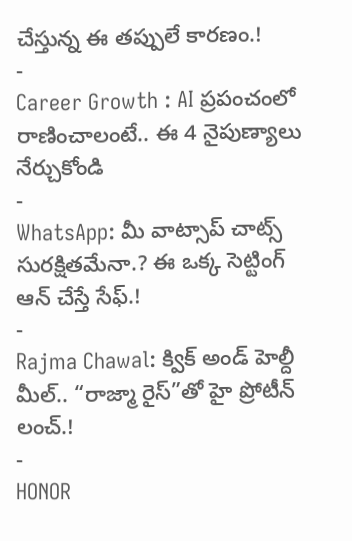చేస్తున్న ఈ తప్పులే కారణం.!
-
Career Growth : AI ప్రపంచంలో రాణించాలంటే.. ఈ 4 నైపుణ్యాలు నేర్చుకోండి
-
WhatsApp: మీ వాట్సాప్ చాట్స్ సురక్షితమేనా.? ఈ ఒక్క సెట్టింగ్ ఆన్ చేస్తే సేఫ్.!
-
Rajma Chawal: క్విక్ అండ్ హెల్దీ మీల్.. “రాజ్మా రైస్”తో హై ప్రోటీన్ లంచ్.!
-
HONOR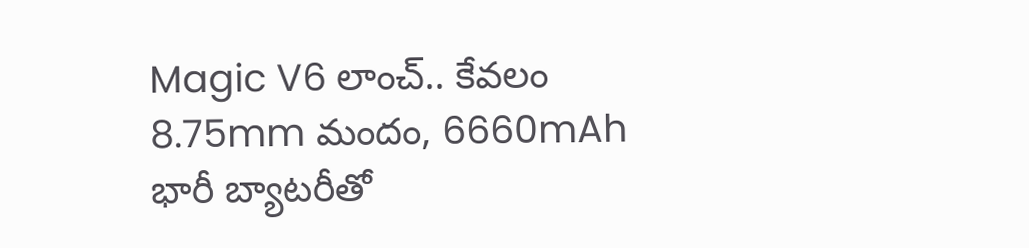Magic V6 లాంచ్.. కేవలం 8.75mm మందం, 6660mAh భారీ బ్యాటరీతో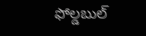ఫోల్డబుల్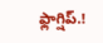ఫ్లాగ్షిప్.!